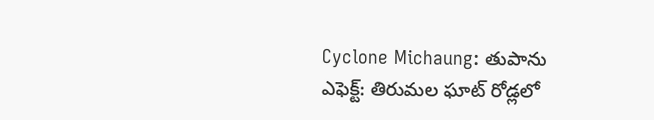Cyclone Michaung: తుపాను ఎఫెక్ట్: తిరుమల ఘాట్ రోడ్లలో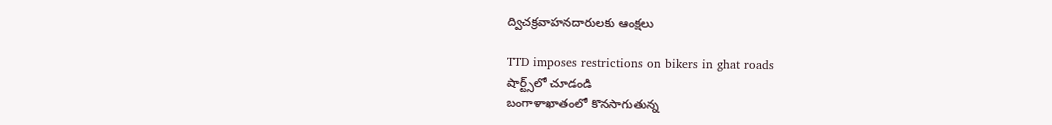ద్విచక్రవాహనదారులకు ఆంక్షలు

TTD imposes restrictions on bikers in ghat roads
షార్ట్స్‌లో చూడండి
బంగాళాఖాతంలో కొనసాగుతున్న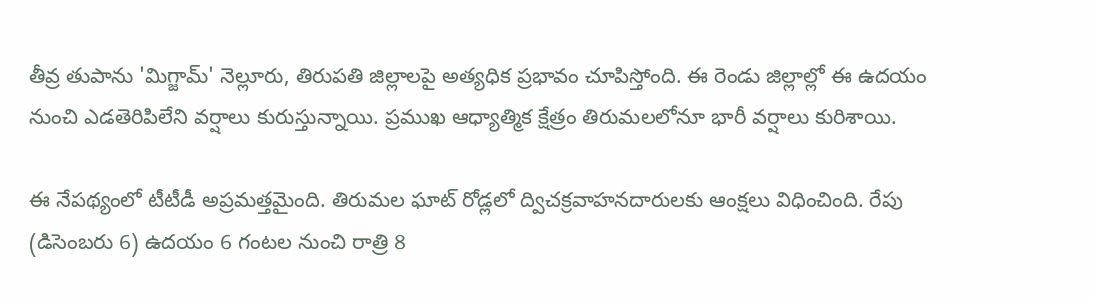తీవ్ర తుపాను 'మిగ్జామ్' నెల్లూరు, తిరుపతి జిల్లాలపై అత్యధిక ప్రభావం చూపిస్తోంది. ఈ రెండు జిల్లాల్లో ఈ ఉదయం నుంచి ఎడతెరిపిలేని వర్షాలు కురుస్తున్నాయి. ప్రముఖ ఆధ్యాత్మిక క్షేత్రం తిరుమలలోనూ భారీ వర్షాలు కురిశాయి.

ఈ నేపథ్యంలో టీటీడీ అప్రమత్తమైంది. తిరుమల ఘాట్ రోడ్లలో ద్విచక్రవాహనదారులకు ఆంక్షలు విధించింది. రేపు (డిసెంబరు 6) ఉదయం 6 గంటల నుంచి రాత్రి 8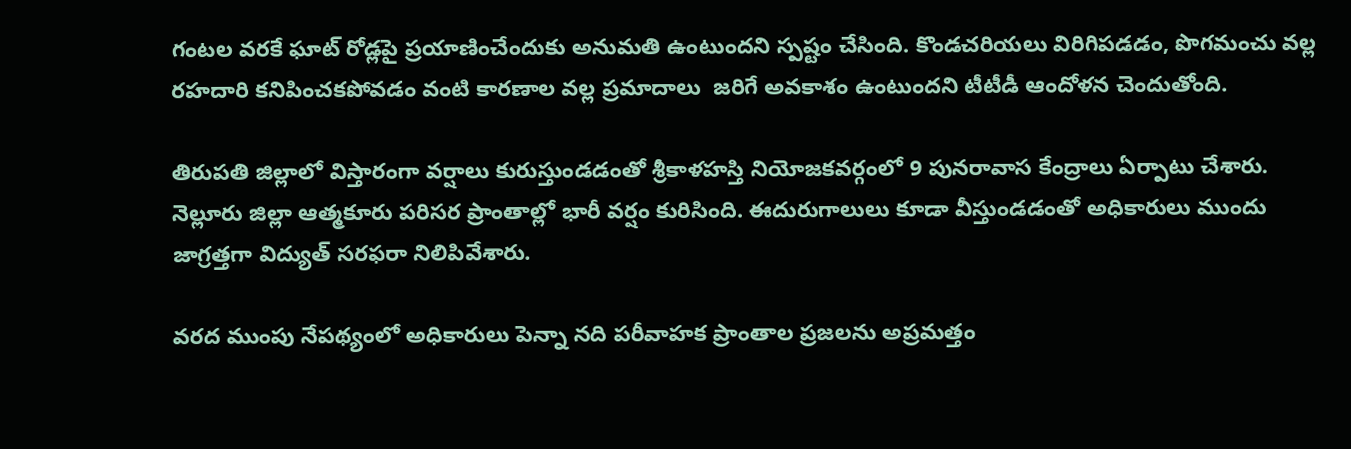గంటల వరకే ఘాట్ రోడ్లపై ప్రయాణించేందుకు అనుమతి ఉంటుందని స్పష్టం చేసింది. కొండచరియలు విరిగిపడడం, పొగమంచు వల్ల రహదారి కనిపించకపోవడం వంటి కారణాల వల్ల ప్రమాదాలు  జరిగే అవకాశం ఉంటుందని టీటీడీ ఆందోళన చెందుతోంది.

తిరుపతి జిల్లాలో విస్తారంగా వర్షాలు కురుస్తుండడంతో శ్రీకాళహస్తి నియోజకవర్గంలో 9 పునరావాస కేంద్రాలు ఏర్పాటు చేశారు. నెల్లూరు జిల్లా ఆత్మకూరు పరిసర ప్రాంతాల్లో భారీ వర్షం కురిసింది. ఈదురుగాలులు కూడా వీస్తుండడంతో అధికారులు ముందు జాగ్రత్తగా విద్యుత్ సరఫరా నిలిపివేశారు.

వరద ముంపు నేపథ్యంలో అధికారులు పెన్నా నది పరీవాహక ప్రాంతాల ప్రజలను అప్రమత్తం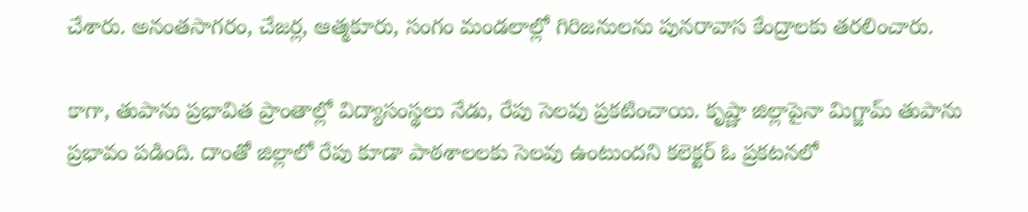చేశారు. అనంతసాగరం, చేజర్ల, ఆత్మకూరు, సంగం మండలాల్లో గిరిజనులను పునరావాస కేంద్రాలకు తరలించారు.

కాగా, తుపాను ప్రభావిత ప్రాంతాల్లో విద్యాసంస్థలు నేడు, రేపు సెలవు ప్రకటించాయి. కృష్ణా జిల్లాపైనా మిగ్జామ్ తుపాను ప్రభావం పడింది. దాంతో జిల్లాలో రేపు కూడా పాఠశాలలకు సెలవు ఉంటుందని కలెక్టర్ ఓ ప్రకటనలో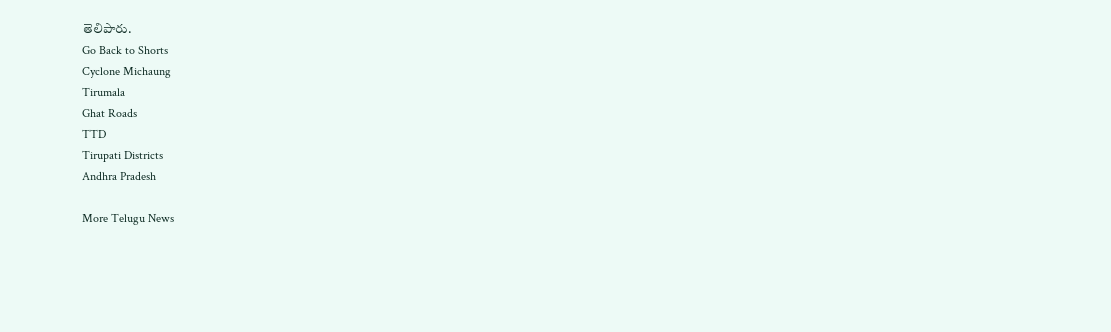తెలిపారు.
Go Back to Shorts
Cyclone Michaung
Tirumala
Ghat Roads
TTD
Tirupati Districts
Andhra Pradesh

More Telugu News